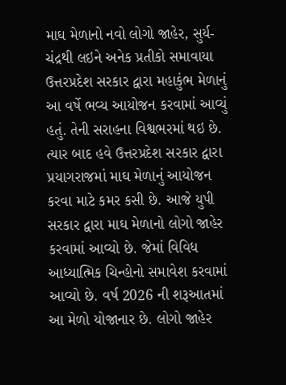માઘ મેળાનો નવો લોગો જાહેર, સુર્ય-ચંદ્રથી લઇને અનેક પ્રતીકો સમાવાયા
ઉત્તરપ્રદેશ સરકાર દ્વારા મહાકુંભ મેળાનું આ વર્ષે ભવ્ય આયોજન કરવામાં આવ્યું હતું. તેની સરાહના વિશ્વભરમાં થઇ છે. ત્યાર બાદ હવે ઉત્તરપ્રદેશ સરકાર દ્વારા પ્રયાગરાજમાં માઘ મેળાનું આયોજન કરવા માટે કમર કસી છે. આજે યુપી સરકાર દ્વારા માઘ મેળાનો લોગો જાહેર કરવામાં આવ્યો છે. જેમાં વિવિધ આધ્યાત્મિક ચિન્હોનો સમાવેશ કરવામાં આવ્યો છે. વર્ષ 2026 ની શરૂઆતમાં આ મેળો યોજાનાર છે. લોગો જાહેર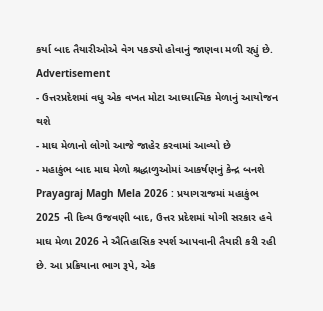કર્યા બાદ તૈયારીઓએ વેગ પકડ્યો હોવાનું જાણવા મળી રહ્યું છે.
Advertisement
- ઉત્તરપ્રદેશમાં વધુ એક વખત મોટા આધ્યાત્મિક મેળાનું આયોજન થશે
- માઘ મેળાનો લોગો આજે જાહેર કરવામાં આવ્યો છે
- મહાકુંભ બાદ માઘ મેળો શ્રદ્ધાળુઓમાં આકર્ષણનું કેન્દ્ર બનશે
Prayagraj Magh Mela 2026 : પ્રયાગરાજમાં મહાકુંભ 2025 ની દિવ્ય ઉજવણી બાદ, ઉત્તર પ્રદેશમાં યોગી સરકાર હવે માઘ મેળા 2026 ને ઐતિહાસિક સ્પર્શ આપવાની તૈયારી કરી રહી છે. આ પ્રક્રિયાના ભાગ રૂપે, એક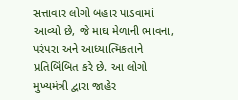સત્તાવાર લોગો બહાર પાડવામાં આવ્યો છે, જે માઘ મેળાની ભાવના, પરંપરા અને આધ્યાત્મિકતાને પ્રતિબિંબિત કરે છે. આ લોગો મુખ્યમંત્રી દ્વારા જાહેર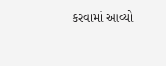કરવામાં આવ્યો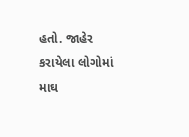હતો. જાહેર કરાયેલા લોગોમાં માઘ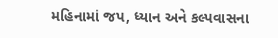મહિનામાં જપ, ધ્યાન અને કલ્પવાસના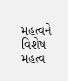મહત્વને વિશેષ મહત્વ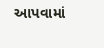આપવામાં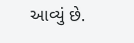આવ્યું છે.